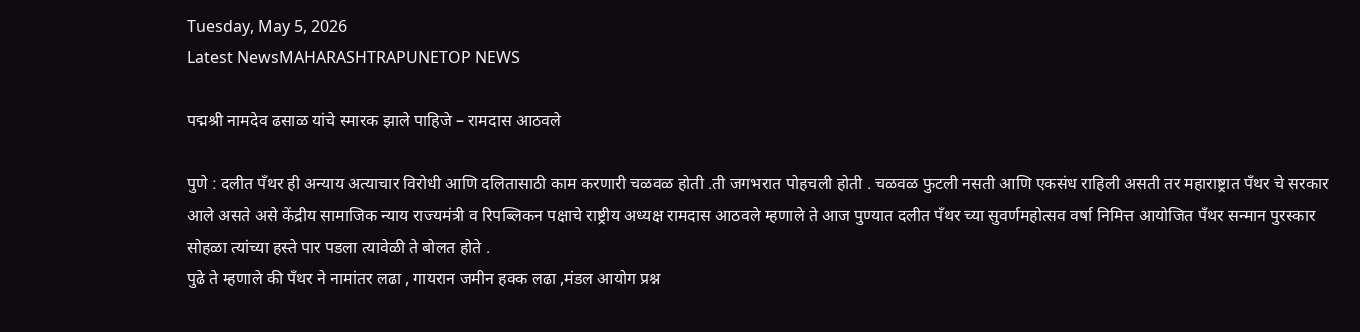Tuesday, May 5, 2026
Latest NewsMAHARASHTRAPUNETOP NEWS

पद्मश्री नामदेव ढसाळ यांचे स्मारक झाले पाहिजे – रामदास आठवले

पुणे : दलीत पँथर ही अन्याय अत्याचार विरोधी आणि दलितासाठी काम करणारी चळवळ होती .ती जगभरात पोहचली होती . चळवळ फुटली नसती आणि एकसंध राहिली असती तर महाराष्ट्रात पँथर चे सरकार आले असते असे केंद्रीय सामाजिक न्याय राज्यमंत्री व रिपब्लिकन पक्षाचे राष्ट्रीय अध्यक्ष रामदास आठवले म्हणाले ते आज पुण्यात दलीत पँथर च्या सुवर्णमहोत्सव वर्षा निमित्त आयोजित पँथर सन्मान पुरस्कार सोहळा त्यांच्या हस्ते पार पडला त्यावेळी ते बोलत होते .
पुढे ते म्हणाले की पँथर ने नामांतर लढा , गायरान जमीन हक्क लढा ,मंडल आयोग प्रश्न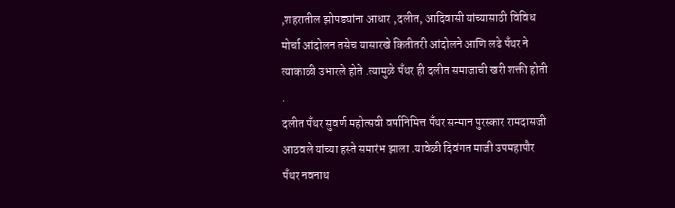,शहरातील झोपड्यांना आधार ,दलीत, आदिवासी यांच्यासाठी विविध मोर्चा आंदोलन तसेच यासारखे कितीतरी आंदोलने आणि लढे पँथर ने त्याकाळी उभारले होते .त्यामुळे पँथर ही दलीत समाजाची खरी शक्ती होती .
दलीत पँथर सुवर्ण महोत्सवी वर्षानिमित्त पँथर सन्मान पुरस्कार रामदासजी आठवले यांच्या हस्ते समारंभ झाला .यावेळी दिवंगत माजी उपमहापौर पँथर नवनाथ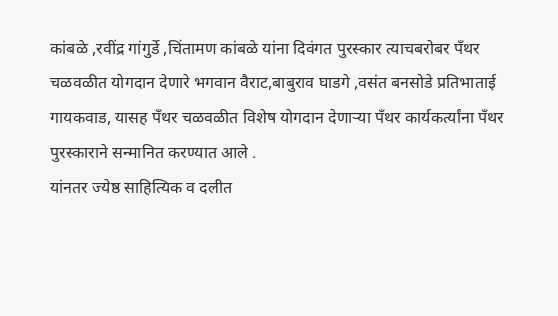कांबळे ,रवींद्र गांगुर्डे ,चिंतामण कांबळे यांना दिवंगत पुरस्कार त्याचबरोबर पँथर चळवळीत योगदान देणारे भगवान वैराट,बाबुराव घाडगे ,वसंत बनसोडे प्रतिभाताई गायकवाड, यासह पँथर चळवळीत विशेष योगदान देणाऱ्या पँथर कार्यकर्त्यांना पँथर पुरस्काराने सन्मानित करण्यात आले .
यांनतर ज्येष्ठ साहित्यिक व दलीत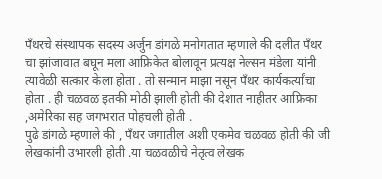पँथरचे संस्थापक सदस्य अर्जुन डांगळे मनोगतात म्हणाले की दलीत पँथर चा झांजावात बघून मला आफ्रिकेत बोलावून प्रत्यक्ष नेल्सन मंडेला यांनी त्यावेळी सत्कार केला होता . तो सन्मान माझा नसून पँथर कार्यकर्त्यांचा होता . ही चळवळ इतकी मोठी झाली होती की देशात नाहीतर आफ्रिका ,अमेरिका सह जगभरात पोहचली होती .
पुढे डांगळे म्हणाले की , पँथर जगातील अशी एकमेव चळवळ होती की जी लेखकांनी उभारली होती .या चळवळीचे नेतृत्व लेखक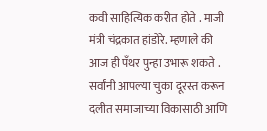कवी साहित्यिक करीत होते . माजी मंत्री चंद्रकात हांडोरे. म्हणाले की आज ही पँथर पुन्हा उभारू शकते . सर्वांनी आपल्या चुका दूरस्त करून दलीत समाजाच्या विकासाठी आणि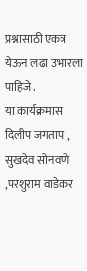प्रश्नासाठी एकत्र येऊन लढा उभारला पाहिजे .
या कार्यक्रमास दिलीप जगताप , सुखदेव सोनवणे ,परशुराम वाडेकर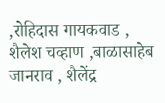,रोहिदास गायकवाड ,  शैलेश चव्हाण ,बाळासाहेब जानराव , शैलेंद्र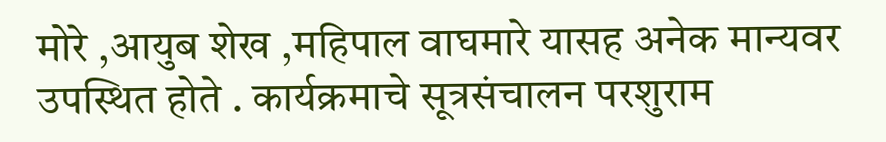मोरे ,आयुब शेख ,महिपाल वाघमारे यासह अनेक मान्यवर उपस्थित होते . कार्यक्रमाचे सूत्रसंचालन परशुराम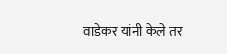वाडेकर यांनी केले तर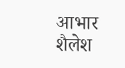आभार शैलेश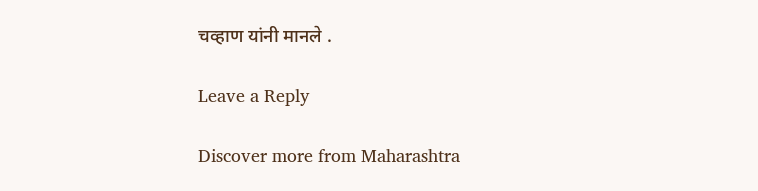चव्हाण यांनी मानले .

Leave a Reply

Discover more from Maharashtra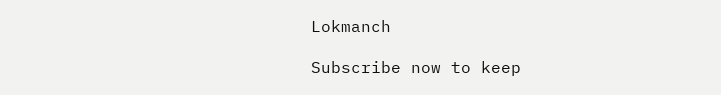Lokmanch

Subscribe now to keep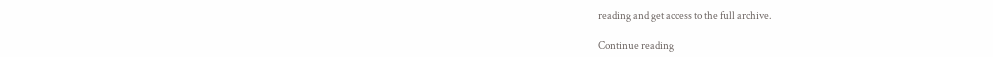reading and get access to the full archive.

Continue reading